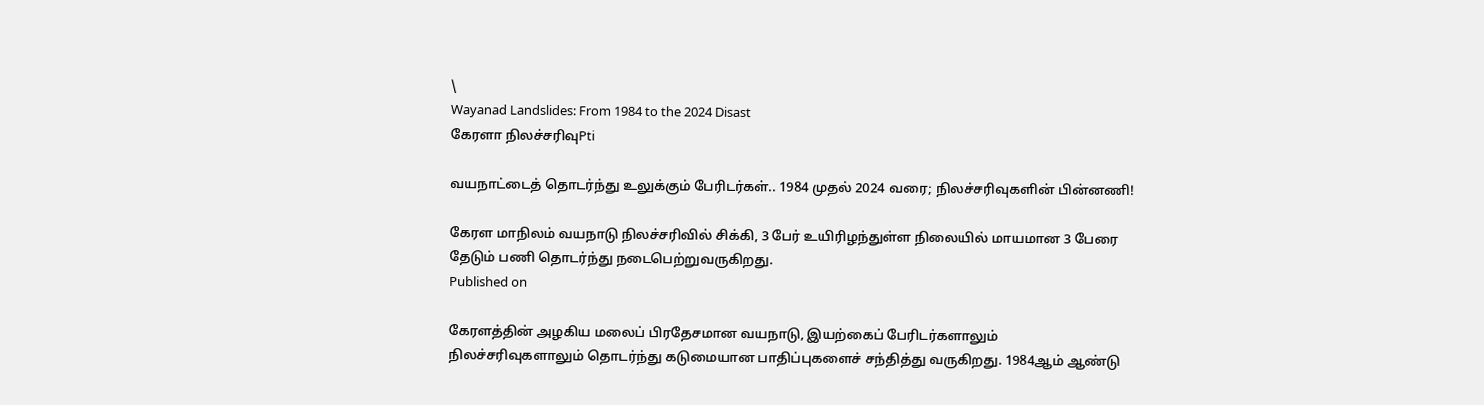\
Wayanad Landslides: From 1984 to the 2024 Disast
கேரளா நிலச்சரிவுPti

வயநாட்டைத் தொடர்ந்து உலுக்கும் பேரிடர்கள்.. 1984 முதல் 2024 வரை; நிலச்சரிவுகளின் பின்னணி!

கேரள மாநிலம் வயநாடு நிலச்சரிவில் சிக்கி, 3 பேர் உயிரிழந்துள்ள நிலையில் மாயமான 3 பேரை தேடும் பணி தொடர்ந்து நடைபெற்றுவருகிறது.
Published on

கேரளத்தின் அழகிய மலைப் பிரதேசமான வயநாடு, இயற்கைப் பேரிடர்களாலும் நிலச்சரிவுகளாலும் தொடர்ந்து கடுமையான பாதிப்புகளைச் சந்தித்து வருகிறது. 1984ஆம் ஆண்டு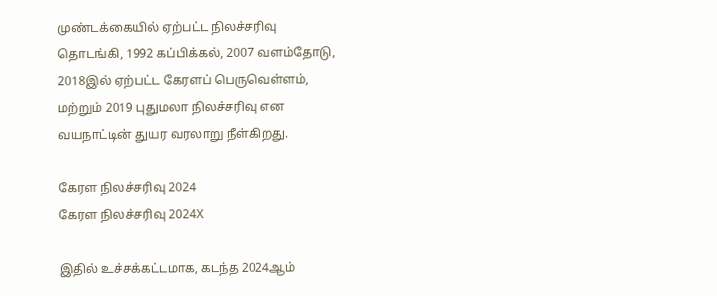முண்டக்கையில் ஏற்பட்ட நிலச்சரிவு தொடங்கி, 1992 கப்பிக்கல், 2007 வளம்தோடு, 2018இல் ஏற்பட்ட கேரளப் பெருவெள்ளம், மற்றும் 2019 புதுமலா நிலச்சரிவு என வயநாட்டின் துயர வரலாறு நீள்கிறது.

கேரள நிலச்சரிவு 2024
கேரள நிலச்சரிவு 2024X

இதில் உச்சக்கட்டமாக, கடந்த 2024ஆம்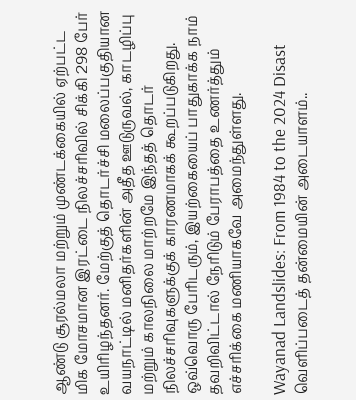ஆண்டு சூரல்மலா மற்றும் முண்டக்கையில் ஏற்பட்ட மிக மோசமான இரட்டை நிலச்சரிவில் சிக்கி 298 பேர் உயிரிழந்தனர். மேற்குத் தொடர்ச்சி மலைப்பகுதியான வயநாட்டில் மனிதர்களின் அதீத ஊடுருவல், காடழிப்பு மற்றும் காலநிலை மாற்றமே இந்தத் தொடர் நிலச்சரிவுகளுக்குக் காரணமாகக் கூறப்படுகிறது. ஒவ்வொரு பேரிடரும், இயற்கையைப் பாதுகாக்க நாம் தவறிவிட்டால் நேரிடும் பேராபத்தை உணர்த்தும் எச்சரிக்கை மணியாகவே அமைந்துள்ளது.

Wayanad Landslides: From 1984 to the 2024 Disast
வெளிப்படைத் தன்மையின் அடையாளம்..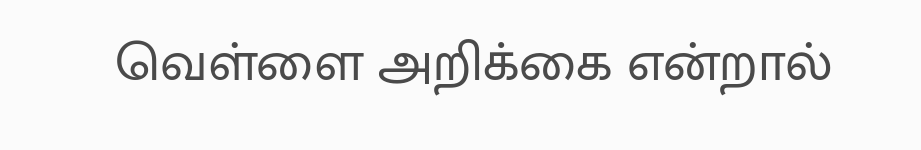வெள்ளை அறிக்கை என்றால்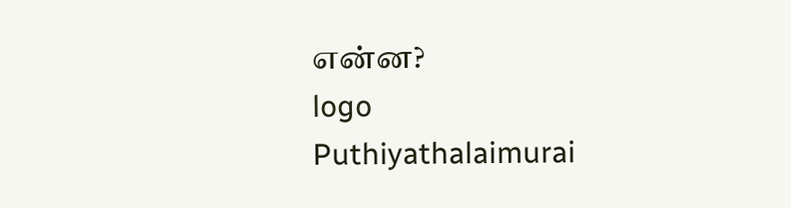என்ன?
logo
Puthiyathalaimurai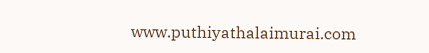www.puthiyathalaimurai.com